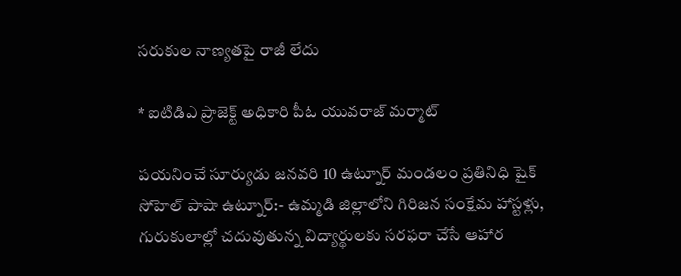సరుకుల నాణ్యతపై రాజీ లేదు

* ఐటిడిఎ ప్రాజెక్ట్ అధికారి పీఓ యువరాజ్ మర్మాట్

పయనించే సూర్యుడు జనవరి 10 ఉట్నూర్ మండలం ప్రతినిధి షైక్ సోహెల్ పాషా ఉట్నూర్:- ఉమ్మడి జిల్లాలోని గిరిజన సంక్షేమ హాస్టళ్లు, గురుకులాల్లో చదువుతున్న విద్యార్థులకు సరఫరా చేసే ఆహార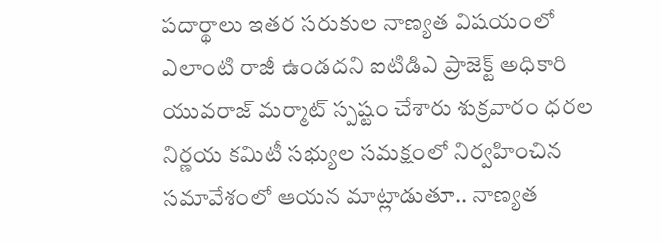పదార్థాలు ఇతర సరుకుల నాణ్యత విషయంలో ఎలాంటి రాజీ ఉండదని ఐటిడిఎ ప్రాజెక్ట్ అధికారి యువరాజ్ మర్మాట్ స్పష్టం చేశారు శుక్రవారం ధరల నిర్ణయ కమిటీ సభ్యుల సమక్షంలో నిర్వహించిన సమావేశంలో ఆయన మాట్లాడుతూ.. నాణ్యత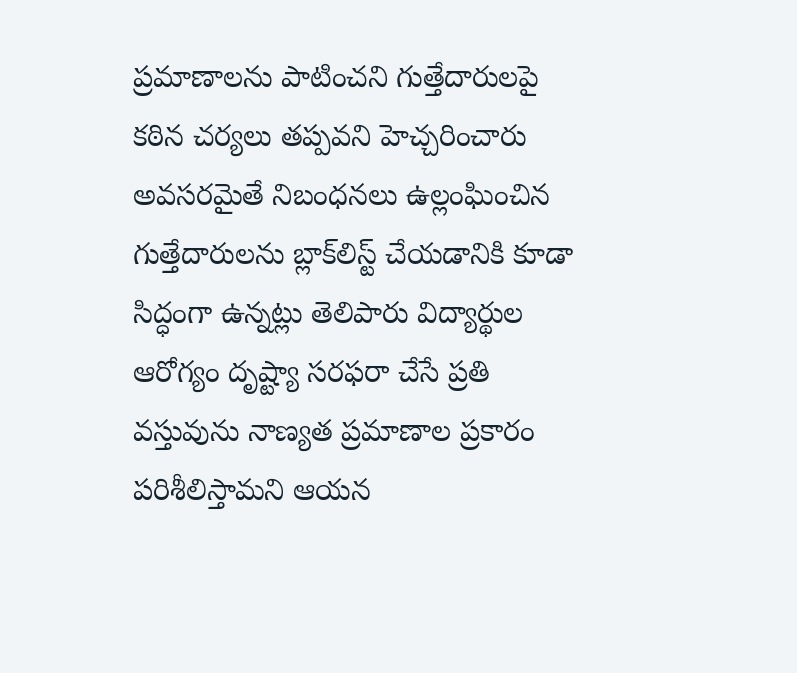ప్రమాణాలను పాటించని గుత్తేదారులపై కఠిన చర్యలు తప్పవని హెచ్చరించారు అవసరమైతే నిబంధనలు ఉల్లంఘించిన గుత్తేదారులను బ్లాక్‌లిస్ట్ చేయడానికి కూడా సిద్ధంగా ఉన్నట్లు తెలిపారు విద్యార్థుల ఆరోగ్యం దృష్ట్యా సరఫరా చేసే ప్రతి వస్తువును నాణ్యత ప్రమాణాల ప్రకారం పరిశీలిస్తామని ఆయన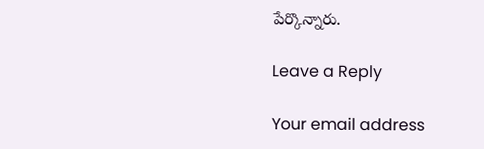పేర్కొన్నారు.

Leave a Reply

Your email address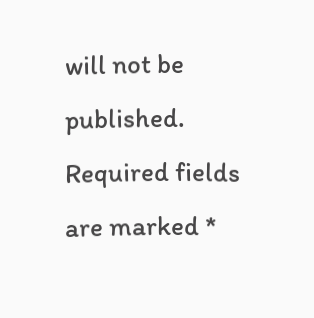will not be published. Required fields are marked *